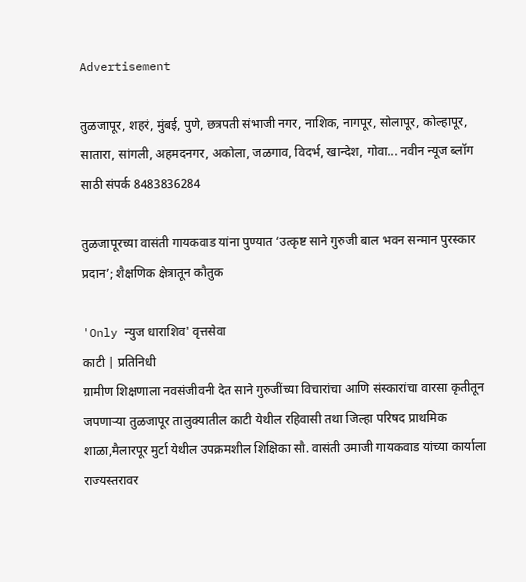Advertisement

तुळजापूर, शहरं, मुंबई, पुणे, छत्रपती संभाजी नगर, नाशिक, नागपूर, सोलापूर, कोल्हापूर, सातारा, सांगली, अहमदनगर, अकोला, जळगाव, विदर्भ, खान्देश, गोवा... नवीन न्यूज ब्लॉग साठी संपर्क 8483836284

तुळजापूरच्या वासंती गायकवाड यांना पुण्यात ‘उत्कृष्ट साने गुरुजी बाल भवन सन्मान पुरस्कार प्रदान’; शैक्षणिक क्षेत्रातून कौतुक

'Only न्युज धाराशिव' वृत्तसेवा
काटी | प्रतिनिधी
ग्रामीण शिक्षणाला नवसंजीवनी देत साने गुरुजींच्या विचारांचा आणि संस्कारांचा वारसा कृतीतून जपणाऱ्या तुळजापूर तालुक्यातील काटी येथील रहिवासी तथा जिल्हा परिषद प्राथमिक शाळा,मैलारपूर मुर्टा येथील उपक्रमशील शिक्षिका सौ. वासंती उमाजी गायकवाड यांच्या कार्याला राज्यस्तरावर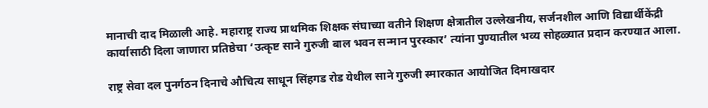मानाची दाद मिळाली आहे. महाराष्ट्र राज्य प्राथमिक शिक्षक संघाच्या वतीने शिक्षण क्षेत्रातील उल्लेखनीय, सर्जनशील आणि विद्यार्थीकेंद्री कार्यासाठी दिला जाणारा प्रतिष्ठेचा ‘उत्कृष्ट साने गुरुजी बाल भवन सन्मान पुरस्कार’ त्यांना पुण्यातील भव्य सोहळ्यात प्रदान करण्यात आला.

राष्ट्र सेवा दल पुनर्गठन दिनाचे औचित्य साधून सिंहगड रोड येथील साने गुरुजी स्मारकात आयोजित दिमाखदार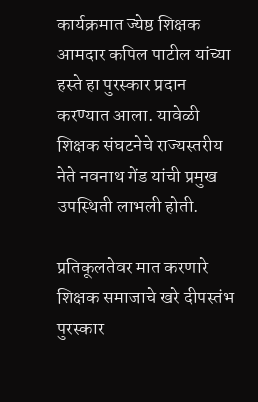कार्यक्रमात ज्येष्ठ शिक्षक आमदार कपिल पाटील यांच्या हस्ते हा पुरस्कार प्रदान करण्यात आला. यावेळी शिक्षक संघटनेचे राज्यस्तरीय नेते नवनाथ गेंड यांची प्रमुख उपस्थिती लाभली होती.

प्रतिकूलतेवर मात करणारे शिक्षक समाजाचे खरे दीपस्तंभ
पुरस्कार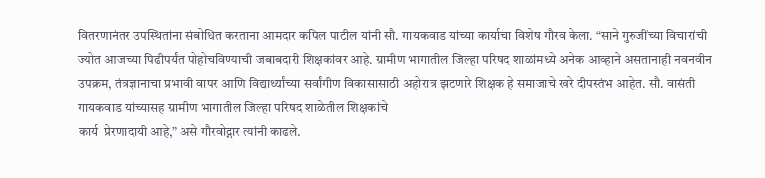वितरणानंतर उपस्थितांना संबोधित करताना आमदार कपिल पाटील यांनी सौ. गायकवाड यांच्या कार्याचा विशेष गौरव केला. “साने गुरुजींच्या विचारांची ज्योत आजच्या पिढीपर्यंत पोहोचविण्याची जबाबदारी शिक्षकांवर आहे. ग्रामीण भागातील जिल्हा परिषद शाळांमध्ये अनेक आव्हाने असतानाही नवनवीन उपक्रम, तंत्रज्ञानाचा प्रभावी वापर आणि विद्यार्थ्यांच्या सर्वांगीण विकासासाठी अहोरात्र झटणारे शिक्षक हे समाजाचे खरे दीपस्तंभ आहेत. सौ. वासंती गायकवाड यांच्यासह ग्रामीण भागातील जिल्हा परिषद शाळेतील शिक्षकांचे
कार्य  प्रेरणादायी आहे,” असे गौरवोद्गार त्यांनी काढले.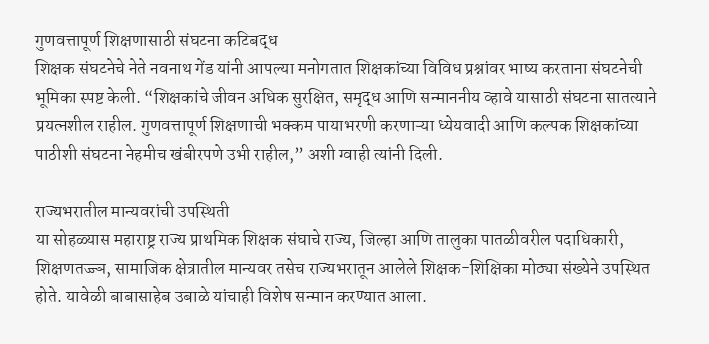गुणवत्तापूर्ण शिक्षणासाठी संघटना कटिबद्ध
शिक्षक संघटनेचे नेते नवनाथ गेंड यांनी आपल्या मनोगतात शिक्षकांच्या विविध प्रश्नांवर भाष्य करताना संघटनेची भूमिका स्पष्ट केली. “शिक्षकांचे जीवन अधिक सुरक्षित, समृद्ध आणि सन्माननीय व्हावे यासाठी संघटना सातत्याने प्रयत्नशील राहील. गुणवत्तापूर्ण शिक्षणाची भक्कम पायाभरणी करणाऱ्या ध्येयवादी आणि कल्पक शिक्षकांच्या पाठीशी संघटना नेहमीच खंबीरपणे उभी राहील,” अशी ग्वाही त्यांनी दिली.

राज्यभरातील मान्यवरांची उपस्थिती
या सोहळ्यास महाराष्ट्र राज्य प्राथमिक शिक्षक संघाचे राज्य, जिल्हा आणि तालुका पातळीवरील पदाधिकारी, शिक्षणतज्ज्ञ, सामाजिक क्षेत्रातील मान्यवर तसेच राज्यभरातून आलेले शिक्षक-शिक्षिका मोठ्या संख्येने उपस्थित होते. यावेळी बाबासाहेब उबाळे यांचाही विशेष सन्मान करण्यात आला.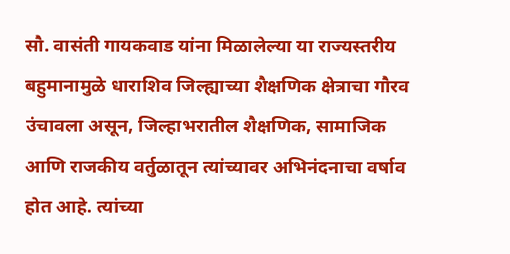सौ. वासंती गायकवाड यांना मिळालेल्या या राज्यस्तरीय बहुमानामुळे धाराशिव जिल्ह्याच्या शैक्षणिक क्षेत्राचा गौरव उंचावला असून, जिल्हाभरातील शैक्षणिक, सामाजिक आणि राजकीय वर्तुळातून त्यांच्यावर अभिनंदनाचा वर्षाव होत आहे. त्यांच्या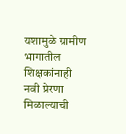यशामुळे ग्रामीण भागातील शिक्षकांनाही नवी प्रेरणा मिळाल्याची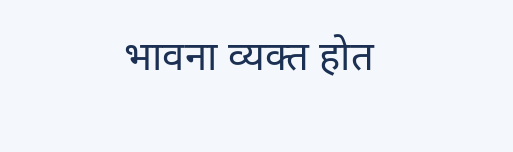भावना व्यक्त होत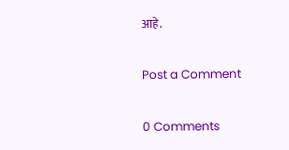आहे.

Post a Comment

0 Comments